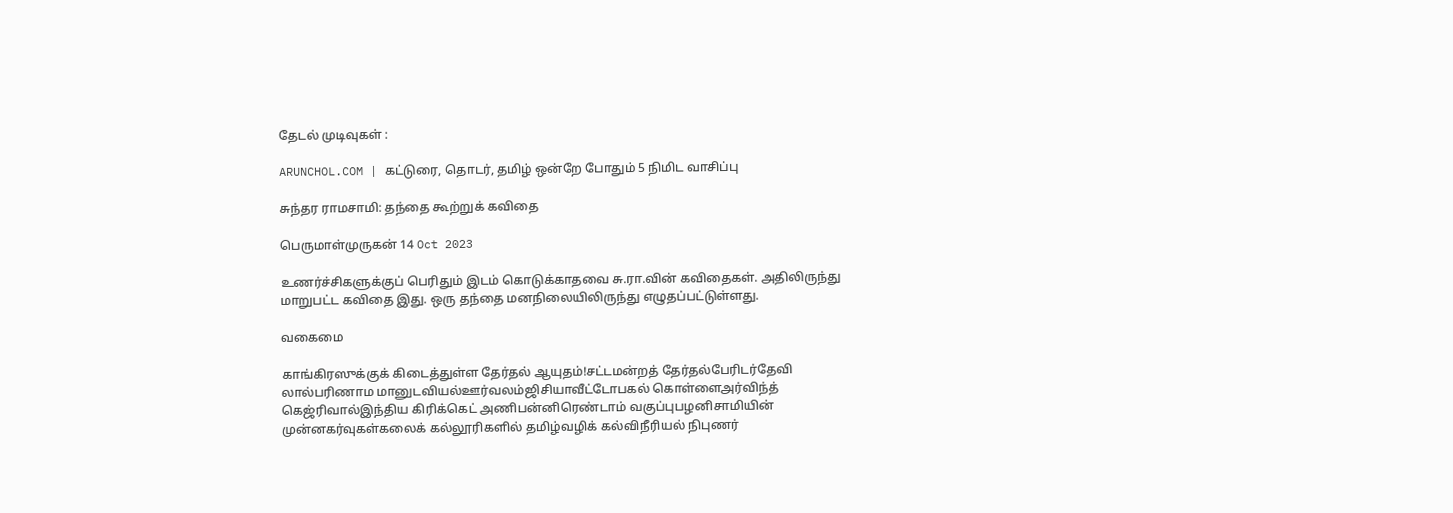தேடல் முடிவுகள் :

ARUNCHOL.COM | கட்டுரை, தொடர், தமிழ் ஒன்றே போதும் 5 நிமிட வாசிப்பு

சுந்தர ராமசாமி: தந்தை கூற்றுக் கவிதை

பெருமாள்முருகன் 14 Oct 2023

உணர்ச்சிகளுக்குப் பெரிதும் இடம் கொடுக்காதவை சு.ரா.வின் கவிதைகள். அதிலிருந்து மாறுபட்ட கவிதை இது. ஒரு தந்தை மனநிலையிலிருந்து எழுதப்பட்டுள்ளது.

வகைமை

காங்கிரஸுக்குக் கிடைத்துள்ள தேர்தல் ஆயுதம்!சட்டமன்றத் தேர்தல்பேரிடர்தேவி லால்பரிணாம மானுடவியல்ஊர்வலம்ஜிசியாவீட்டோபகல் கொள்ளைஅர்விந்த் கெஜ்ரிவால்இந்திய கிரிக்கெட் அணிபன்னிரெண்டாம் வகுப்புபழனிசாமியின் முன்னகர்வுகள்கலைக் கல்லூரிகளில் தமிழ்வழிக் கல்விநீரியல் நிபுணர்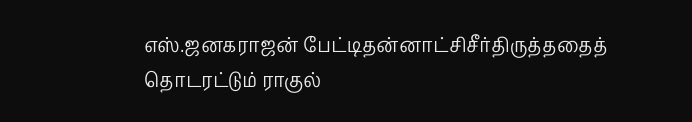எஸ்.ஜனகராஜன் பேட்டிதன்னாட்சிசீர்திருத்ததைத் தொடரட்டும் ராகுல்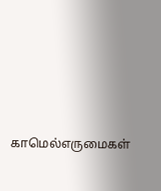காமெல்எருமைகள்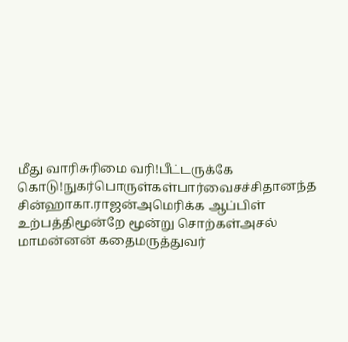மீது வாரிசுரிமை வரி!பீட்டருக்கே கொடு!நுகர்பொருள்கள்பார்வைசச்சிதானந்த சின்ஹாகா.ராஜன்அமெரிக்க ஆப்பிள் உற்பத்திமூன்றே மூன்று சொற்கள்அசல் மாமன்னன் கதைமருத்துவர்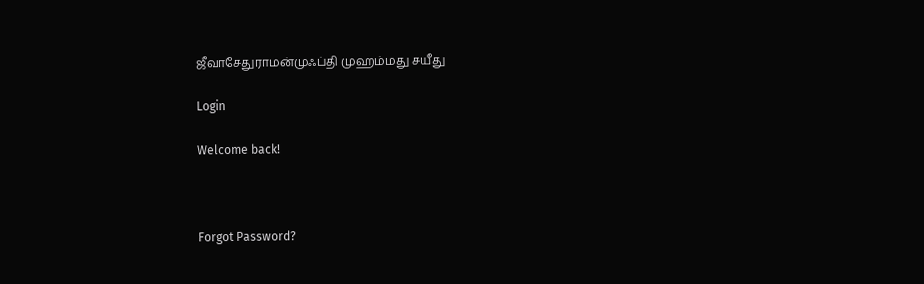ஜீவாசேதுராமன்முஃப்தி முஹம்மது சயீது

Login

Welcome back!



Forgot Password?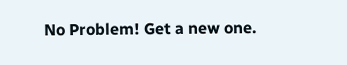No Problem! Get a new one.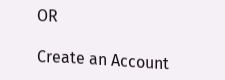OR

Create an Account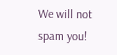We will not spam you!